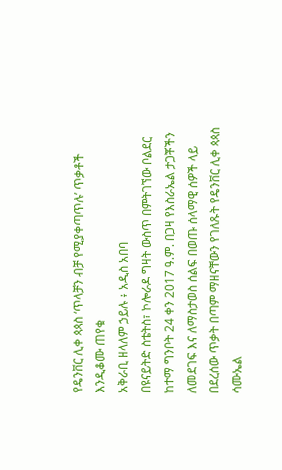የዴንቨር ሊቀ ጳጳስ ‘ጥላቻን ብቻ የሚያቀጣጥሉ’ ጥቃቶች እንዲቆሙ ጠየቁ
አቅራቢ ዘላለም ኃይሉ ፥ አዲስ አበባ
በዩናይትድ ስቴትስ፣ ኮሎራዶ ግዛት ውስጥ በምትገኘው ቦልደር ከተማ ግንቦት 24 ቀን 2017 ዓ.ም. በጋዛ የእስራኤል ታጋቾችን ለመደገፍ እና ለማስታወስ ሰልፍ በወጡ ሰላማዊ ሰዎች ላይ በደረሰው ጥቃት በጣም ማዘናቸውን የገለጹት የዴንቨር ሊቀ ጳጳስ ሳሙኤል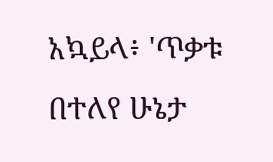አኳይላ፥ 'ጥቃቱ በተለየ ሁኔታ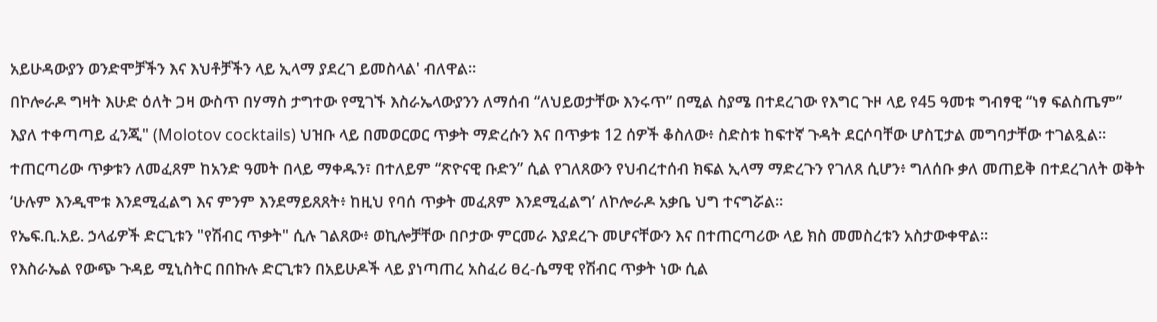አይሁዳውያን ወንድሞቻችን እና እህቶቻችን ላይ ኢላማ ያደረገ ይመስላል' ብለዋል።
በኮሎራዶ ግዛት እሁድ ዕለት ጋዛ ውስጥ በሃማስ ታግተው የሚገኙ እስራኤላውያንን ለማሰብ “ለህይወታቸው እንሩጥ” በሚል ስያሜ በተደረገው የእግር ጉዞ ላይ የ45 ዓመቱ ግብፃዊ “ነፃ ፍልስጤም” እያለ ተቀጣጣይ ፈንጂ" (Molotov cocktails) ህዝቡ ላይ በመወርወር ጥቃት ማድረሱን እና በጥቃቱ 12 ሰዎች ቆስለው፥ ስድስቱ ከፍተኛ ጉዳት ደርሶባቸው ሆስፒታል መግባታቸው ተገልጿል።
ተጠርጣሪው ጥቃቱን ለመፈጸም ከአንድ ዓመት በላይ ማቀዱን፣ በተለይም “ጽዮናዊ ቡድን” ሲል የገለጸውን የህብረተሰብ ክፍል ኢላማ ማድረጉን የገለጸ ሲሆን፥ ግለሰቡ ቃለ መጠይቅ በተደረገለት ወቅት ‘ሁሉም እንዲሞቱ እንደሚፈልግ እና ምንም እንደማይጸጸት፥ ከዚህ የባሰ ጥቃት መፈጸም እንደሚፈልግ’ ለኮሎራዶ አቃቤ ህግ ተናግሯል።
የኤፍ.ቢ.አይ. ኃላፊዎች ድርጊቱን "የሽብር ጥቃት" ሲሉ ገልጸው፥ ወኪሎቻቸው በቦታው ምርመራ እያደረጉ መሆናቸውን እና በተጠርጣሪው ላይ ክስ መመስረቱን አስታውቀዋል።
የእስራኤል የውጭ ጉዳይ ሚኒስትር በበኩሉ ድርጊቱን በአይሁዶች ላይ ያነጣጠረ አስፈሪ ፀረ-ሴማዊ የሽብር ጥቃት ነው ሲል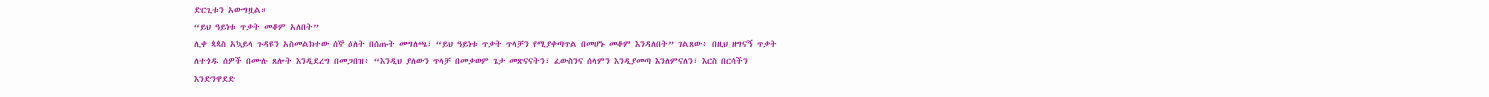ድርጊቱን አውግዟል።
“ይህ ዓይነቱ ጥቃት መቆም አለበት”
ሊቀ ጳጳስ አኳይላ ጉዳዩን አስመልክተው ሰኞ ዕለት በሰጡት መግለጫ፣ “ይህ ዓይነቱ ጥቃት ጥላቻን የሚያቀጣጥል በመሆኑ መቆም እንዳለበት” ገልጸው፥ በዚህ ዘግናኝ ጥቃት ለተጎዱ ሰዎች በሙሉ ጸሎት እንዲደረግ በመጋበዝ፥ “እንዲህ ያለውን ጥላቻ በመቃወም ጌታ መጽናናትን፣ ፈውስንና ሰላምን እንዲያመጣ እንለምናለን፣ እርስ በርሳችን እንድንዋደድ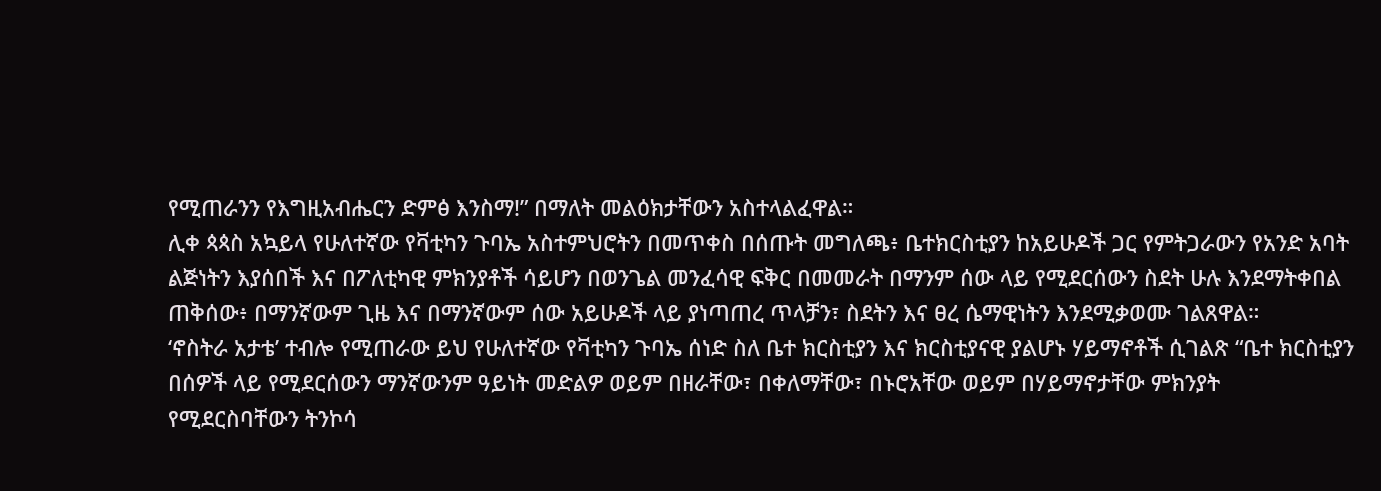የሚጠራንን የእግዚአብሔርን ድምፅ እንስማ!” በማለት መልዕክታቸውን አስተላልፈዋል።
ሊቀ ጳጳስ አኳይላ የሁለተኛው የቫቲካን ጉባኤ አስተምህሮትን በመጥቀስ በሰጡት መግለጫ፥ ቤተክርስቲያን ከአይሁዶች ጋር የምትጋራውን የአንድ አባት ልጅነትን እያሰበች እና በፖለቲካዊ ምክንያቶች ሳይሆን በወንጌል መንፈሳዊ ፍቅር በመመራት በማንም ሰው ላይ የሚደርሰውን ስደት ሁሉ እንደማትቀበል ጠቅሰው፥ በማንኛውም ጊዜ እና በማንኛውም ሰው አይሁዶች ላይ ያነጣጠረ ጥላቻን፣ ስደትን እና ፀረ ሴማዊነትን እንደሚቃወሙ ገልጸዋል።
‘ኖስትራ አታቴ’ ተብሎ የሚጠራው ይህ የሁለተኛው የቫቲካን ጉባኤ ሰነድ ስለ ቤተ ክርስቲያን እና ክርስቲያናዊ ያልሆኑ ሃይማኖቶች ሲገልጽ “ቤተ ክርስቲያን በሰዎች ላይ የሚደርሰውን ማንኛውንም ዓይነት መድልዎ ወይም በዘራቸው፣ በቀለማቸው፣ በኑሮአቸው ወይም በሃይማኖታቸው ምክንያት የሚደርስባቸውን ትንኮሳ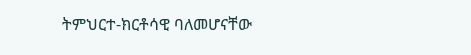ትምህርተ-ክርቶሳዊ ባለመሆናቸው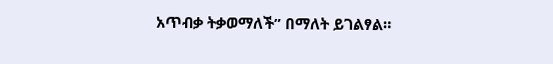አጥብቃ ትቃወማለች” በማለት ይገልፃል።